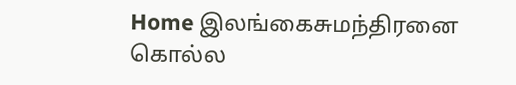Home இலங்கைசுமந்திரனை கொல்ல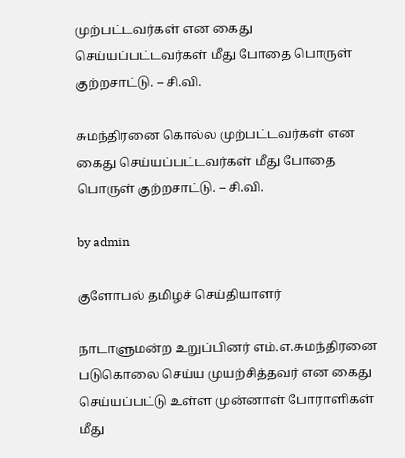முற்பட்டவர்கள் என கைது செய்யப்பட்டவர்கள் மீது போதை பொருள் குற்றசாட்டு. – சி.வி.

சுமந்திரனை கொல்ல முற்பட்டவர்கள் என கைது செய்யப்பட்டவர்கள் மீது போதை பொருள் குற்றசாட்டு. – சி.வி.

by admin

குளோபல் தமிழச் செய்தியாளர்

நாடாளுமன்ற உறுப்பினர் எம்.எ.சுமந்திரனை படுகொலை செய்ய முயற்சித்தவர் என கைது செய்யப்பட்டு உள்ள முன்னாள் போராளிகள் மீது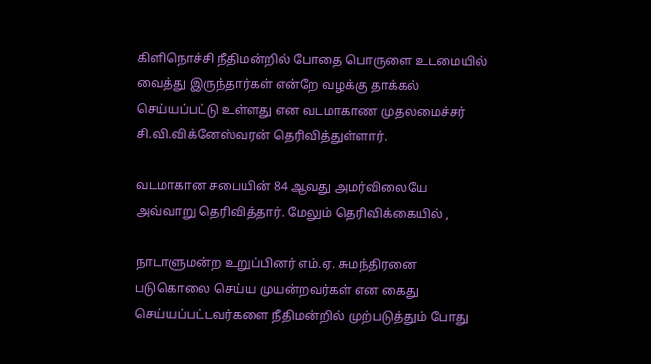கிளிநொச்சி நீதிமன்றில் போதை பொருளை உடமையில் வைத்து இருந்தார்கள் என்றே வழக்கு தாக்கல் செய்யப்பட்டு உள்ளது என வடமாகாண முதலமைச்சர் சி.வி.விக்னேஸ்வரன் தெரிவித்துள்ளார்.

வடமாகான சபையின் 84 ஆவது அமர்விலையே அவ்வாறு தெரிவித்தார். மேலும் தெரிவிக்கையில் ,

நாடாளுமன்ற உறுப்பினர் எம்.ஏ. சுமந்திரனை படுகொலை செய்ய முயன்றவர்கள் என கைது செய்யப்பட்டவர்களை நீதிமன்றில் முற்படுத்தும் போது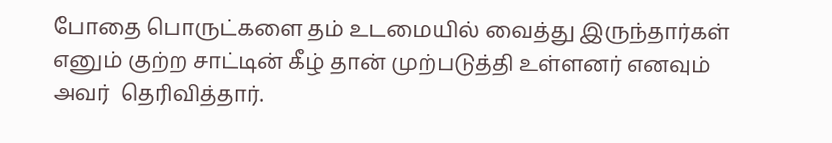போதை பொருட்களை தம் உடமையில் வைத்து இருந்தார்கள் எனும் குற்ற சாட்டின் கீழ் தான் முற்படுத்தி உள்ளனர் எனவும் அவர்  தெரிவித்தார்.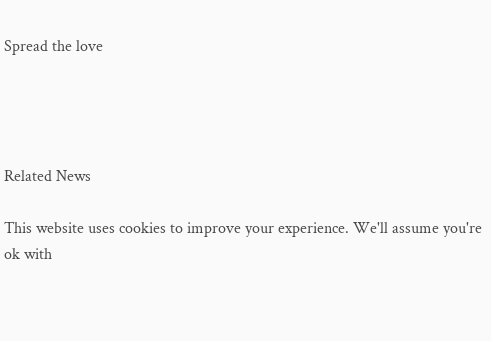Spread the love




Related News

This website uses cookies to improve your experience. We'll assume you're ok with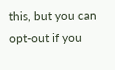this, but you can opt-out if you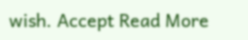wish. Accept Read More